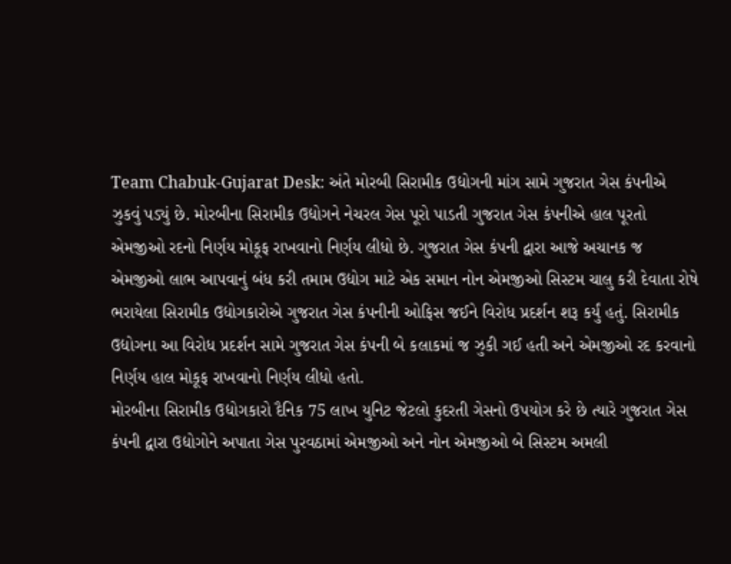Team Chabuk-Gujarat Desk: અંતે મોરબી સિરામીક ઉદ્યોગની માંગ સામે ગુજરાત ગેસ કંપનીએ ઝુકવું પડ્યું છે. મોરબીના સિરામીક ઉદ્યોગને નેચરલ ગેસ પૂરો પાડતી ગુજરાત ગેસ કંપનીએ હાલ પૂરતો એમજીઓ રદનો નિર્ણય મોકૂફ રાખવાનો નિર્ણય લીધો છે. ગુજરાત ગેસ કંપની દ્વારા આજે અચાનક જ એમજીઓ લાભ આપવાનું બંધ કરી તમામ ઉદ્યોગ માટે એક સમાન નોન એમજીઓ સિસ્ટમ ચાલુ કરી દેવાતા રોષે ભરાયેલા સિરામીક ઉદ્યોગકારોએ ગુજરાત ગેસ કંપનીની ઓફિસ જઈને વિરોધ પ્રદર્શન શરૂ કર્યું હતું. સિરામીક ઉદ્યોગના આ વિરોધ પ્રદર્શન સામે ગુજરાત ગેસ કંપની બે કલાકમાં જ ઝુકી ગઈ હતી અને એમજીઓ રદ કરવાનો નિર્ણય હાલ મોકૂફ રાખવાનો નિર્ણય લીધો હતો.
મોરબીના સિરામીક ઉદ્યોગકારો દૈનિક 75 લાખ યુનિટ જેટલો કુદરતી ગેસનો ઉપયોગ કરે છે ત્યારે ગુજરાત ગેસ કંપની દ્વારા ઉદ્યોગોને અપાતા ગેસ પુરવઠામાં એમજીઓ અને નોન એમજીઓ બે સિસ્ટમ અમલી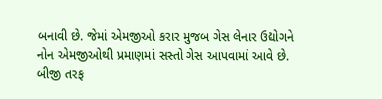બનાવી છે. જેમાં એમજીઓ કરાર મુજબ ગેસ લેનાર ઉદ્યોગને નોન એમજીઓથી પ્રમાણમાં સસ્તો ગેસ આપવામાં આવે છે.
બીજી તરફ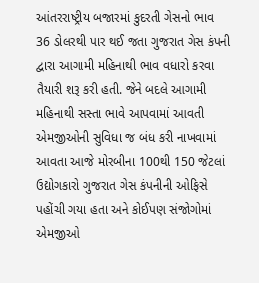આંતરરાષ્ટ્રીય બજારમાં કુદરતી ગેસનો ભાવ 36 ડોલરથી પાર થઈ જતા ગુજરાત ગેસ કંપની દ્વારા આગામી મહિનાથી ભાવ વધારો કરવા તૈયારી શરૂ કરી હતી. જેને બદલે આગામી મહિનાથી સસ્તા ભાવે આપવામાં આવતી એમજીઓની સુવિધા જ બંધ કરી નાખવામાં આવતા આજે મોરબીના 100થી 150 જેટલાં ઉદ્યોગકારો ગુજરાત ગેસ કંપનીની ઓફિસે પહોંચી ગયા હતા અને કોઈપણ સંજોગોમાં એમજીઓ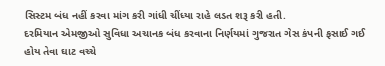સિસ્ટમ બંધ નહીં કરવા માંગ કરી ગાંધી ચીંધ્યા રાહે લડત શરૂ કરી હતી.
દરમિયાન એમજીઓ સુવિધા અચાનક બંધ કરવાના નિર્ણયમાં ગુજરાત ગેસ કંપની ફસાઈ ગઈ હોય તેવા ઘાટ વચ્ચે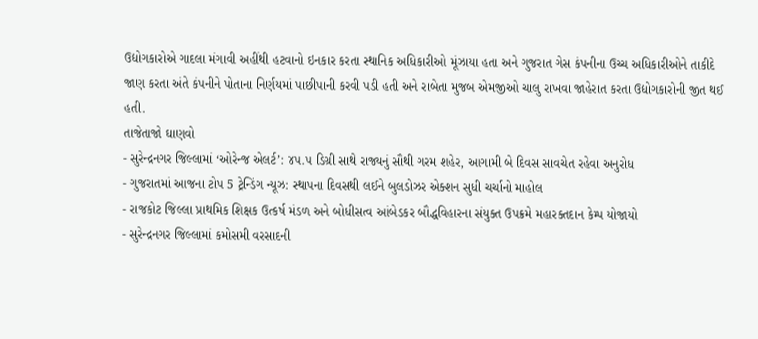ઉદ્યોગકારોએ ગાદલા મંગાવી અહીંથી હટવાનો ઇનકાર કરતા સ્થાનિક અધિકારીઓ મૂંઝાયા હતા અને ગુજરાત ગેસ કંપનીના ઉચ્ચ અધિકારીઓને તાકીદે જાણ કરતા અંતે કંપનીને પોતાના નિર્ણયમાં પાછીપાની કરવી પડી હતી અને રાબેતા મુજબ એમજીઓ ચાલુ રાખવા જાહેરાત કરતા ઉદ્યોગકારોની જીત થઈ હતી.
તાજેતાજો ઘાણવો
- સુરેન્દ્રનગર જિલ્લામાં ‘ઓરેન્જ એલર્ટ’: ૪૫.૫ ડિગ્રી સાથે રાજ્યનું સૌથી ગરમ શહેર, આગામી બે દિવસ સાવચેત રહેવા અનુરોધ
- ગુજરાતમાં આજના ટોપ 5 ટ્રેન્ડિંગ ન્યૂઝ: સ્થાપના દિવસથી લઈને બુલડોઝર એક્શન સુધી ચર્ચાનો માહોલ
- રાજકોટ જિલ્લા પ્રાથમિક શિક્ષક ઉત્કર્ષ મંડળ અને બોધીસત્વ આંબેડકર બૌદ્ધવિહારના સંયુક્ત ઉપક્રમે મહારક્તદાન કેમ્પ યોજાયો
- સુરેન્દ્રનગર જિલ્લામાં કમોસમી વરસાદની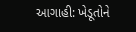આગાહી: ખેડૂતોને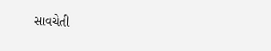સાવચેતી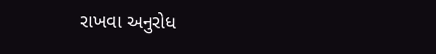રાખવા અનુરોધ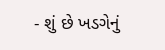- શું છે ખડગેનું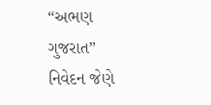“અભણ ગુજરાત” નિવેદન જેણે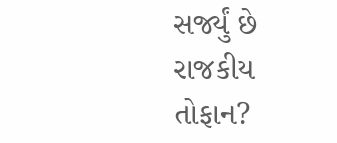સર્જ્યું છે રાજકીય તોફાન?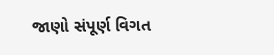જાણો સંપૂર્ણ વિગત